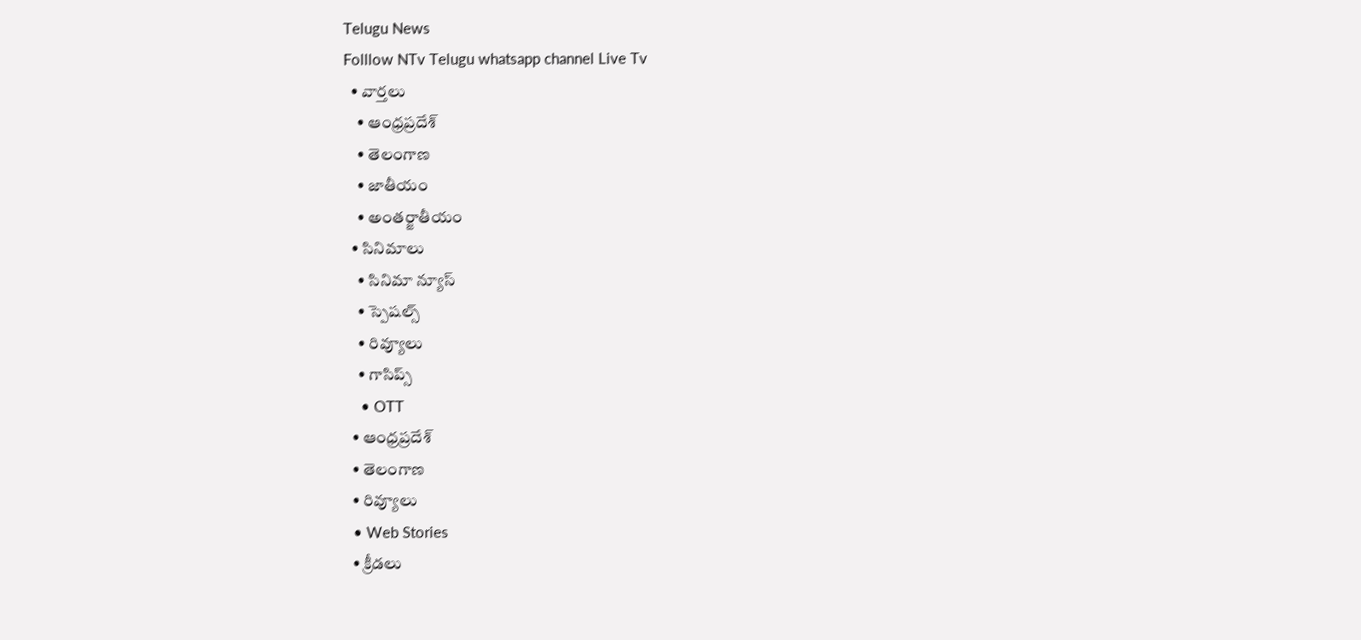Telugu News
Folllow NTv Telugu whatsapp channel Live Tv
  • వార్తలు
    • ఆంధ్రప్రదేశ్
    • తెలంగాణ
    • జాతీయం
    • అంతర్జాతీయం
  • సినిమాలు
    • సినిమా న్యూస్
    • స్పెషల్స్
    • రివ్యూలు
    • గాసిప్స్
    • OTT
  • ఆంధ్రప్రదేశ్
  • తెలంగాణ
  • రివ్యూలు
  • Web Stories
  • క్రీడలు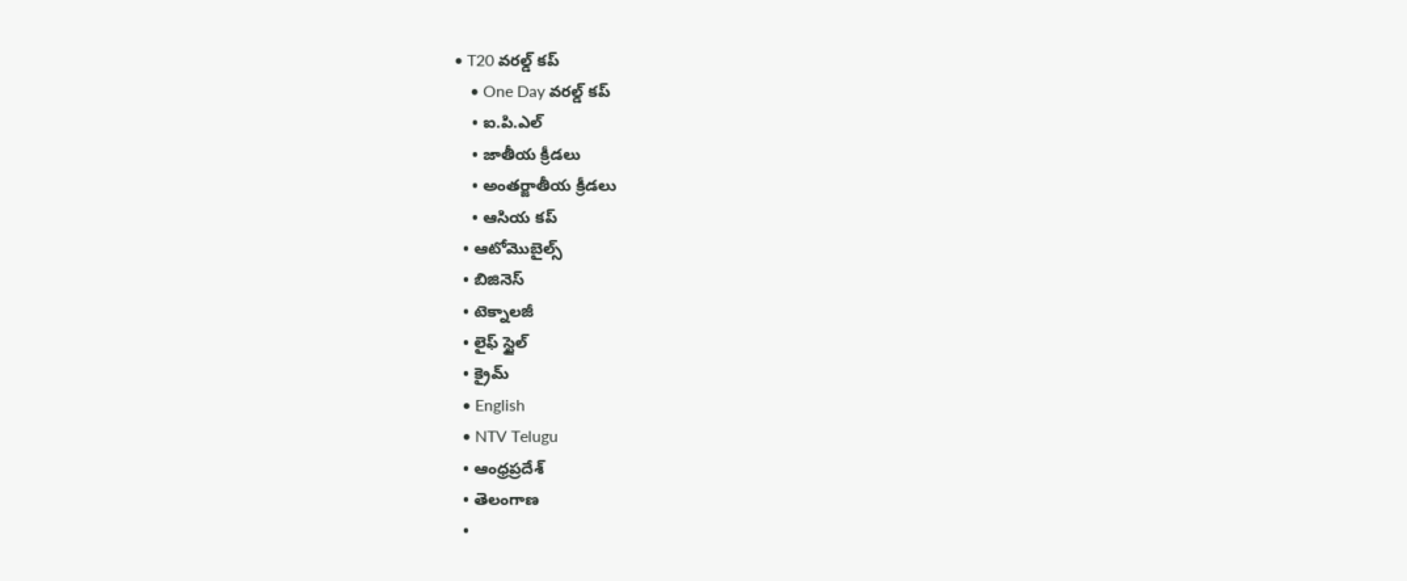• T20 వరల్డ్ కప్
    • One Day వరల్డ్ కప్
    • ఐ.పి.ఎల్
    • జాతీయ క్రీడలు
    • అంతర్జాతీయ క్రీడలు
    • ఆసియ కప్
  • ఆటోమొబైల్స్
  • బిజినెస్‌
  • టెక్నాలజీ
  • లైఫ్ స్టైల్
  • క్రైమ్
  • English
  • NTV Telugu
  • ఆంధ్రప్రదేశ్
  • తెలంగాణ
  •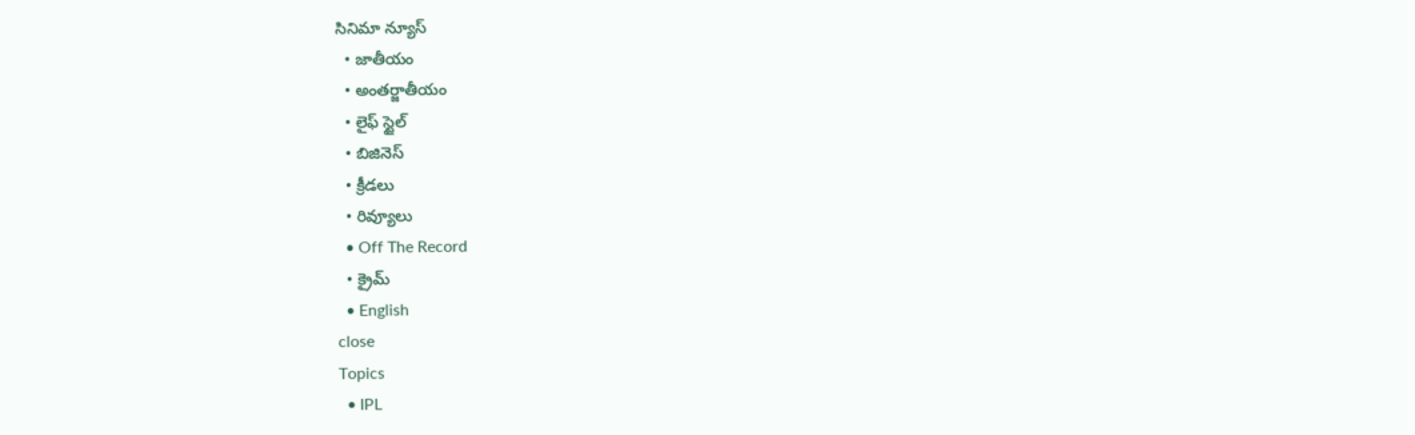సినిమా న్యూస్
  • జాతీయం
  • అంతర్జాతీయం
  • లైఫ్ స్టైల్
  • బిజినెస్‌
  • క్రీడలు
  • రివ్యూలు
  • Off The Record
  • క్రైమ్
  • English
close
Topics
  • IPL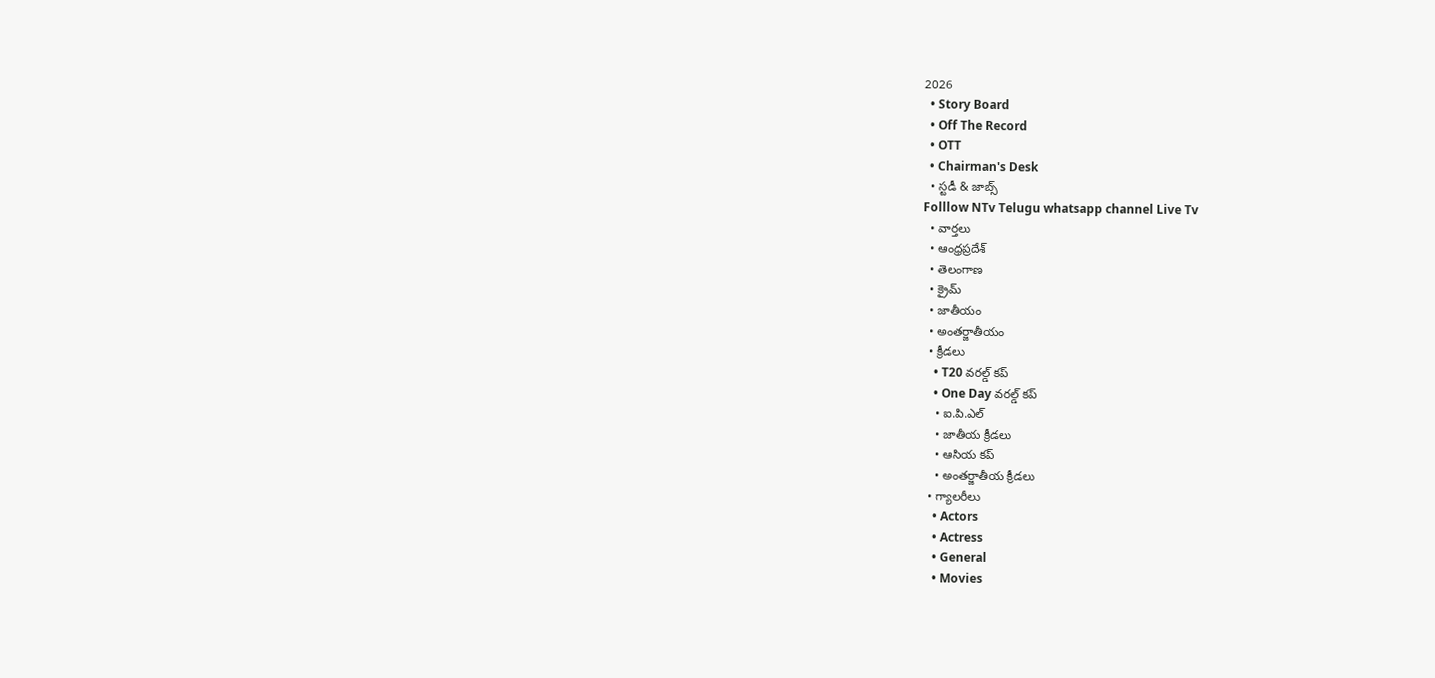2026
  • Story Board
  • Off The Record
  • OTT
  • Chairman's Desk
  • స్టడీ & జాబ్స్
Folllow NTv Telugu whatsapp channel Live Tv
  • వార్తలు
  • ఆంధ్రప్రదేశ్
  • తెలంగాణ
  • క్రైమ్
  • జాతీయం
  • అంతర్జాతీయం
  • క్రీడలు
    • T20 వరల్డ్ కప్
    • One Day వరల్డ్ కప్
    • ఐ.పి.ఎల్
    • జాతీయ క్రీడలు
    • ఆసియ కప్
    • అంతర్జాతీయ క్రీడలు
  • గ్యాలరీలు
    • Actors
    • Actress
    • General
    • Movies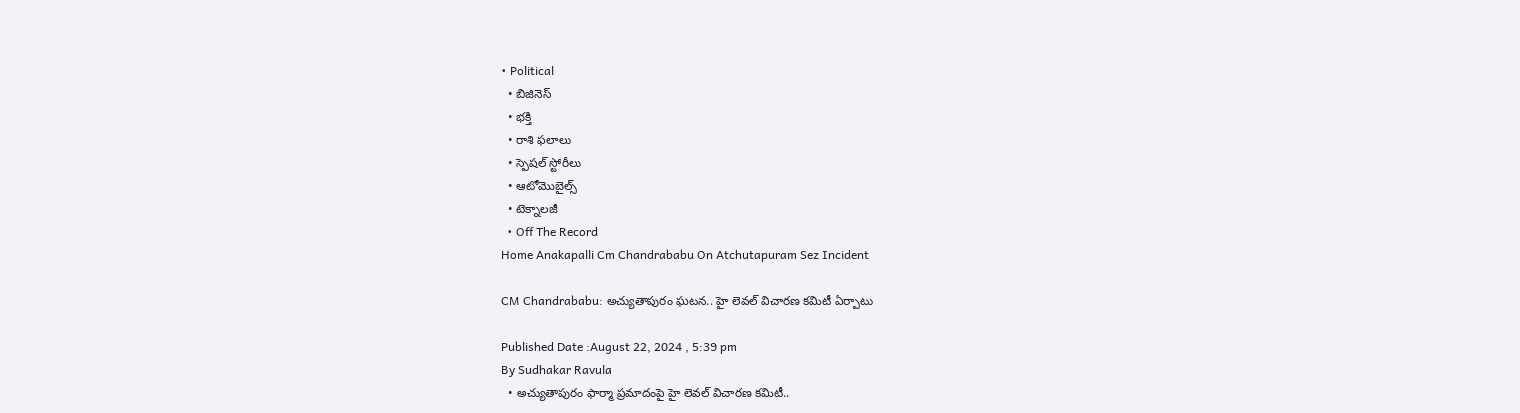• Political
  • బిజినెస్‌
  • భక్తి
  • రాశి ఫలాలు
  • స్పెషల్‌ స్టోరీలు
  • ఆటోమొబైల్స్
  • టెక్నాలజీ
  • Off The Record
Home Anakapalli Cm Chandrababu On Atchutapuram Sez Incident

CM Chandrababu: అచ్యుతాపురం ఘటన.. హై లెవల్ విచారణ కమిటీ ఏర్పాటు

Published Date :August 22, 2024 , 5:39 pm
By Sudhakar Ravula
  • అచ్యుతాపురం ఫార్మా ప్రమాదంపై హై లెవల్ విచారణ కమిటీ..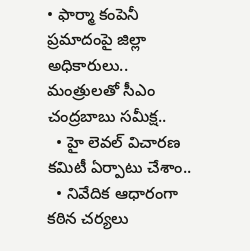• ఫార్మా కంపెనీ ప్రమాదంపై జిల్లా అధికారులు.. మంత్రులతో సీఎం చంద్రబాబు సమీక్ష..
  • హై లెవల్ విచారణ కమిటీ ఏర్పాటు చేశాం..
  • నివేదిక ఆధారంగా కఠిన చర్యలు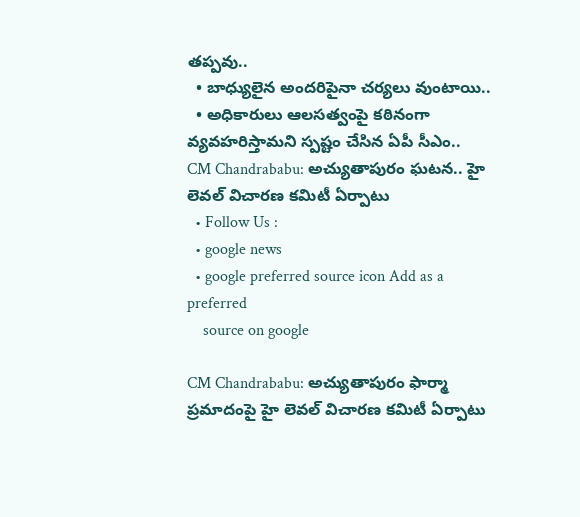తప్పవు..
  • బాధ్యులైన అందరిపైనా చర్యలు వుంటాయి..
  • అధికారులు ఆలసత్వంపై కఠినంగా వ్యవహరిస్తామని స్పష్టం చేసిన ఏపీ సీఎం..
CM Chandrababu: అచ్యుతాపురం ఘటన.. హై లెవల్ విచారణ కమిటీ ఏర్పాటు
  • Follow Us :
  • google news
  • google preferred source icon Add as a preferred
    source on google

CM Chandrababu: అచ్యుతాపురం ఫార్మా ప్రమాదంపై హై లెవల్ విచారణ కమిటీ ఏర్పాటు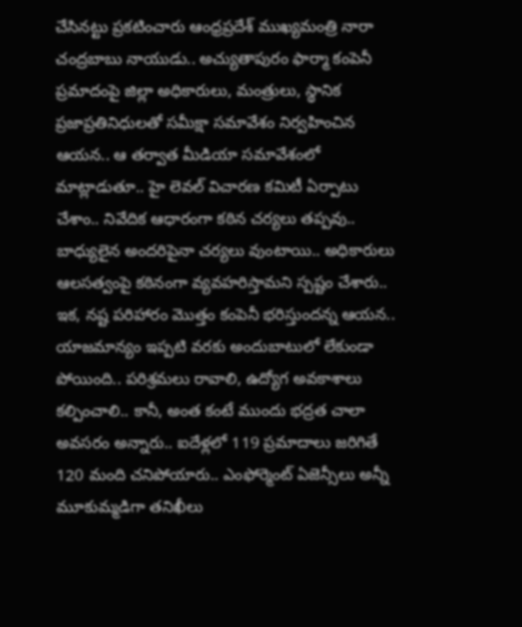చేసినట్టు ప్రకటించారు ఆంధ్రప్రదేశ్‌ ముఖ్యమంత్రి నారా చంద్రబాబు నాయుడు.. అచ్యుతాపురం ఫార్మా కంపెనీ ప్రమాదంపై జిల్లా అధికారులు, మంత్రులు, స్థానిక ప్రజాప్రతినిధులతో సమీక్షా సమావేశం నిర్వహించిన ఆయన.. ఆ తర్వాత మీడియా సమావేశంలో మాట్లాడుతూ.. హై లెవల్ విచారణ కమిటీ ఏర్పాటు చేశాం.. నివేదిక ఆధారంగా కఠిన చర్యలు తప్పవు.. బాధ్యులైన అందరిపైనా చర్యలు వుంటాయి.. అధికారులు ఆలసత్వంపై కఠినంగా వ్యవహరిస్తామని స్పష్టం చేశారు.. ఇక, నష్ట పరిహారం మొత్తం కంపెనీ భరిస్తుందన్న ఆయన.. యాజమాన్యం ఇప్పటి వరకు అందుబాటులో లేకుండా పోయింది.. పరిశ్రమలు రావాలి, ఉద్యోగ అవకాశాలు కల్పించాలి.. కానీ, అంత కంటే ముందు భద్రత చాలా అవసరం అన్నారు.. ఐదేళ్లలో 119 ప్రమాదాలు జరిగితే 120 మంది చనిపోయారు.. ఎంఫోర్మెంట్ ఏజెన్సీలు అన్నీ మూకుమ్మడిగా తనిఖీలు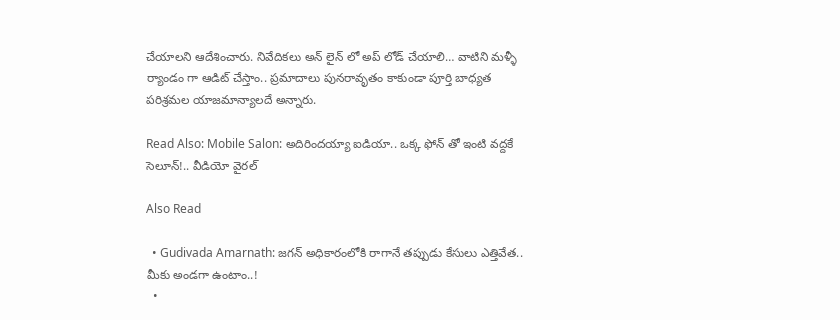చేయాలని ఆదేశించారు. నివేదికలు అన్ లైన్ లో అప్ లోడ్ చేయాలి… వాటిని మళ్ళీ ర్యాండం గా ఆడిట్ చేస్తాం.. ప్రమాదాలు పునరావృతం కాకుండా పూర్తి బాధ్యత పరిశ్రమల యాజమాన్యాలదే అన్నారు.

Read Also: Mobile Salon: అదిరిందయ్యా ఐడియా.. ఒక్క ఫోన్ తో ఇంటి వద్దకే సెలూన్!.. వీడియో వైరల్

Also Read

  • Gudivada Amarnath: జగన్‌ అధికారంలోకి రాగానే తప్పుడు కేసులు ఎత్తివేత.. మీకు అండగా ఉంటాం..!
  •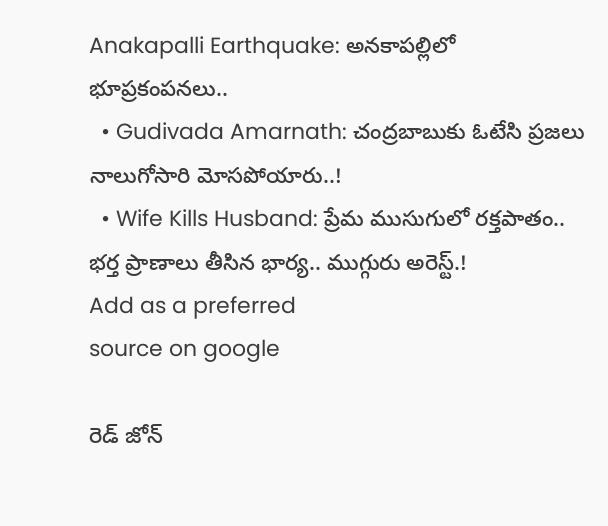Anakapalli Earthquake: అనకాపల్లిలో భూప్రకంపనలు..
  • Gudivada Amarnath: చంద్రబాబుకు ఓటేసి ప్రజలు నాలుగోసారి మోసపోయారు..!
  • Wife Kills Husband: ప్రేమ ముసుగులో రక్తపాతం.. భర్త ప్రాణాలు తీసిన భార్య.. ముగ్గురు అరెస్ట్.!
Add as a preferred
source on google

రెడ్ జోన్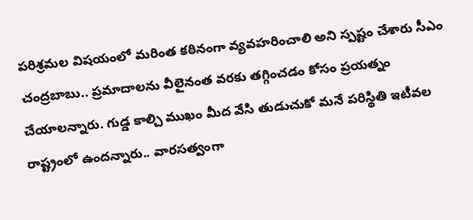పరిశ్రమల విషయంలో మరింత కఠినంగా వ్యవహరించాలి అని స్పష్టం చేశారు సీఎం చంద్రబాబు.. ప్రమాదాలను వీలైనంత వరకు తగ్గించడం కోసం ప్రయత్నం చేయాలన్నారు. గుడ్డ కాల్చి ముఖం మీద వేసి తుడుచుకో మనే పరిస్థితి ఇటీవల రాష్ట్రంలో ఉందన్నారు.. వారసత్వంగా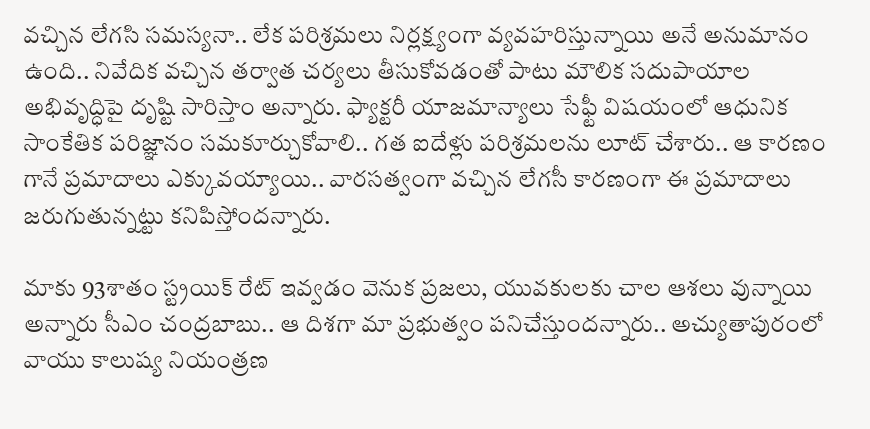వచ్చిన లేగసి సమస్యనా.. లేక పరిశ్రమలు నిర్లక్ష్యంగా వ్యవహరిస్తున్నాయి అనే అనుమానం ఉంది.. నివేదిక వచ్చిన తర్వాత చర్యలు తీసుకోవడంతో పాటు మౌలిక సదుపాయాల అభివృద్ధిపై దృష్టి సారిస్తాం అన్నారు. ఫ్యాక్టరీ యాజమాన్యాలు సేఫ్టీ విషయంలో ఆధునిక సాంకేతిక పరిజ్ఞానం సమకూర్చుకోవాలి.. గత ఐదేళ్లు పరిశ్రమలను లూట్ చేశారు.. ఆ కారణం గానే ప్రమాదాలు ఎక్కువయ్యాయి.. వారసత్వంగా వచ్చిన లేగసీ కారణంగా ఈ ప్రమాదాలు జరుగుతున్నట్టు కనిపిస్తోందన్నారు.

మాకు 93శాతం స్ట్రయిక్ రేట్ ఇవ్వడం వెనుక ప్రజలు, యువకులకు చాల ఆశలు వున్నాయి అన్నారు సీఎం చంద్రబాబు.. ఆ దిశగా మా ప్రభుత్వం పనిచేస్తుందన్నారు.. అచ్యుతాపురంలో వాయు కాలుష్య నియంత్రణ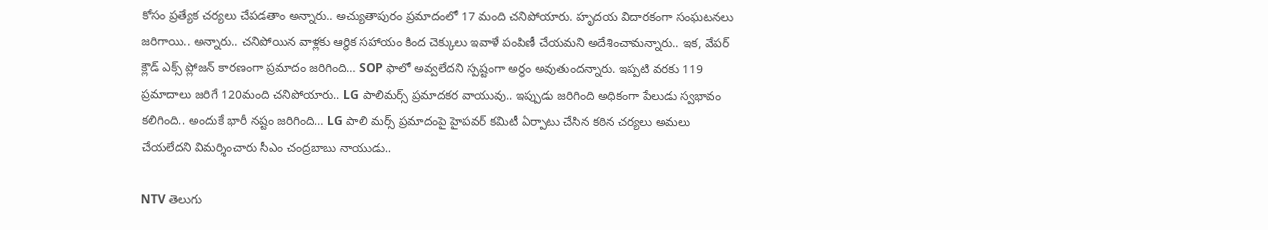కోసం ప్రత్యేక చర్యలు చేపడతాం అన్నారు.. అచ్యుతాపురం ప్రమాదంలో 17 మంది చనిపోయారు. హృదయ విదారకంగా సంఘటనలు జరిగాయి.. అన్నారు.. చనిపోయిన వాళ్లకు ఆర్థిక సహాయం కింద చెక్కులు ఇవాళే పంపిణీ చేయమని అదేశించామన్నారు.. ఇక, వేపర్ క్లౌడ్ ఎక్స్ ప్లోజన్ కారణంగా ప్రమాదం జరిగింది… SOP ఫాలో అవ్వలేదని స్పష్టంగా అర్ధం అవుతుందన్నారు. ఇప్పటి వరకు 119 ప్రమాదాలు జరిగే 120మంది చనిపోయారు.. LG పాలిమర్స్ ప్రమాదకర వాయువు.. ఇప్పుడు జరిగింది అధికంగా పేలుడు స్వభావం కలిగింది.. అందుకే భారీ నష్టం జరిగింది… LG పాలి మర్స్ ప్రమాదంపై హైపవర్ కమిటీ ఏర్పాటు చేసిన కఠిన చర్యలు అమలు చేయలేదని విమర్శించారు సీఎం చంద్రబాబు నాయుడు..

NTV తెలుగు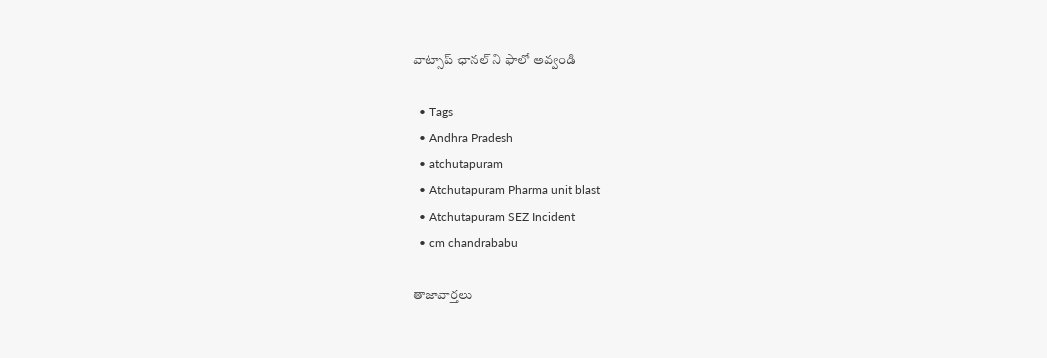వాట్సాప్ ఛానల్ ని ఫాలో అవ్వండి

  • Tags
  • Andhra Pradesh
  • atchutapuram
  • Atchutapuram Pharma unit blast
  • Atchutapuram SEZ Incident
  • cm chandrababu

తాజావార్తలు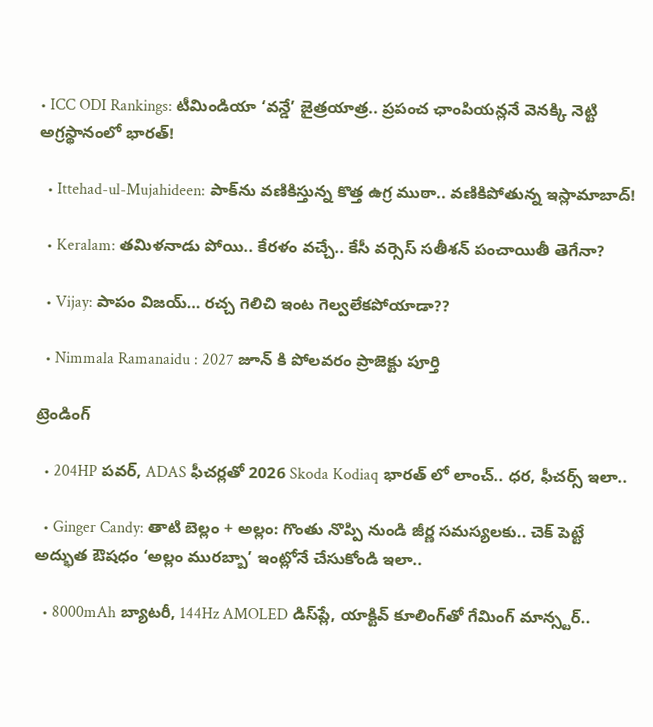• ICC ODI Rankings: టీమిండియా ‘వన్డే’ జైత్రయాత్ర.. ప్రపంచ ఛాంపియన్లనే వెనక్కి నెట్టి అగ్రస్థానంలో భారత్!

  • Ittehad-ul-Mujahideen: పాక్‌ను వణికిస్తున్న కొత్త ఉగ్ర ముఠా.. వణికిపోతున్న ఇస్లామాబాద్!

  • Keralam: తమిళనాడు పోయి.. కేరళం వచ్చే.. కేసీ వర్సెస్ సతీశన్ పంచాయితీ తెగేనా?

  • Vijay: పాపం విజయ్… రచ్చ గెలిచి ఇంట గెల్వలేకపోయాడా??

  • Nimmala Ramanaidu : 2027 జూన్ కి పోలవరం ప్రాజెక్టు పూర్తి

ట్రెండింగ్‌

  • 204HP పవర్, ADAS ఫీచర్లతో 2026 Skoda Kodiaq భారత్ లో లాంచ్.. ధర, ఫీచర్స్ ఇలా..

  • Ginger Candy: తాటి బెల్లం + అల్లం: గొంతు నొప్పి నుండి జీర్ణ సమస్యలకు.. చెక్ పెట్టే అద్భుత ఔషధం ‘అల్లం మురబ్బా’ ఇంట్లోనే చేసుకోండి ఇలా..

  • 8000mAh బ్యాటరీ, 144Hz AMOLED డిస్‌ప్లే, యాక్టివ్ కూలింగ్‌తో గేమింగ్ మాన్స్టర్..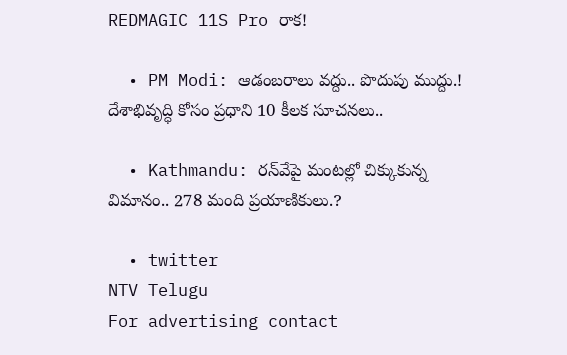REDMAGIC 11S Pro రాక!

  • PM Modi: ఆడంబరాలు వద్దు.. పొదుపు ముద్దు.! దేశాభివృద్ధి కోసం ప్రధాని 10 కీలక సూచనలు..

  • Kathmandu: రన్‌వేపై మంటల్లో చిక్కుకున్న విమానం.. 278 మంది ప్రయాణికులు.?

  • twitter
NTV Telugu
For advertising contact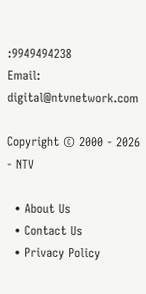:9949494238
Email: digital@ntvnetwork.com

Copyright © 2000 - 2026 - NTV

  • About Us
  • Contact Us
  • Privacy Policy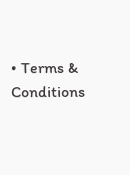• Terms & Conditions